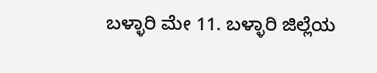ಬಳ್ಳಾರಿ ಮೇ 11. ಬಳ್ಳಾರಿ ಜಿಲ್ಲೆಯ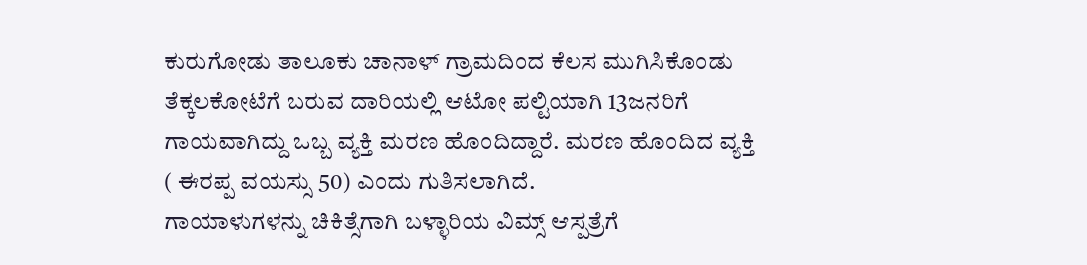ಕುರುಗೋಡು ತಾಲೂಕು ಚಾನಾಳ್ ಗ್ರಾಮದಿಂದ ಕೆಲಸ ಮುಗಿಸಿಕೊಂಡು ತೆಕ್ಕಲಕೋಟೆಗೆ ಬರುವ ದಾರಿಯಲ್ಲಿ ಆಟೋ ಪಲ್ಟಿಯಾಗಿ 13ಜನರಿಗೆ ಗಾಯವಾಗಿದ್ದು ಒಬ್ಬ ವ್ಯಕ್ತಿ ಮರಣ ಹೊಂದಿದ್ದಾರೆ. ಮರಣ ಹೊಂದಿದ ವ್ಯಕ್ತಿ ( ಈರಪ್ಪ ವಯಸ್ಸು 50) ಎಂದು ಗುತಿಸಲಾಗಿದೆ.
ಗಾಯಾಳುಗಳನ್ನು ಚಿಕಿತ್ಸೆಗಾಗಿ ಬಳ್ಳಾರಿಯ ವಿಮ್ಸ್ ಆಸ್ಪತ್ರೆಗೆ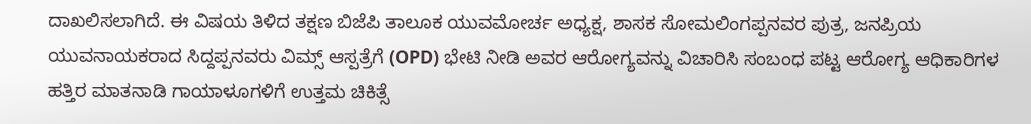ದಾಖಲಿಸಲಾಗಿದೆ. ಈ ವಿಷಯ ತಿಳಿದ ತಕ್ಷಣ ಬಿಜೆಪಿ ತಾಲೂಕ ಯುವಮೋರ್ಚ ಅಧ್ಯಕ್ಷ, ಶಾಸಕ ಸೋಮಲಿಂಗಪ್ಪನವರ ಪುತ್ರ, ಜನಪ್ರಿಯ ಯುವನಾಯಕರಾದ ಸಿದ್ದಪ್ಪನವರು ವಿಮ್ಸ್ ಆಸ್ಪತ್ರೆಗೆ (OPD) ಭೇಟಿ ನೀಡಿ ಅವರ ಆರೋಗ್ಯವನ್ನು ವಿಚಾರಿಸಿ ಸಂಬಂಧ ಪಟ್ಟ ಆರೋಗ್ಯ ಆಧಿಕಾರಿಗಳ ಹತ್ತಿರ ಮಾತನಾಡಿ ಗಾಯಾಳೂಗಳಿಗೆ ಉತ್ತಮ ಚಿಕಿತ್ಸೆ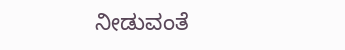ನೀಡುವಂತೆ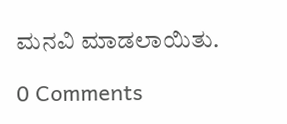ಮನವಿ ಮಾಡಲಾಯಿತು.

0 Comments